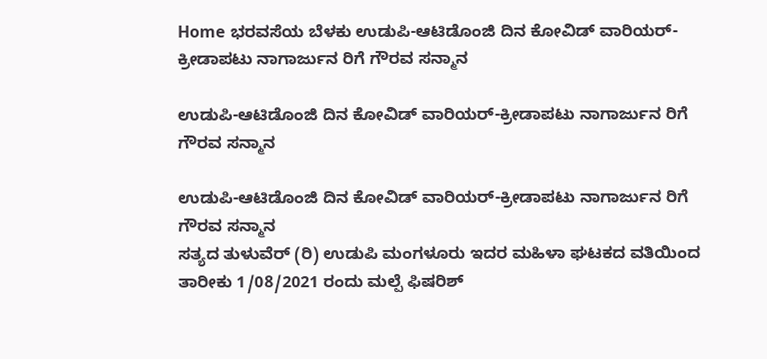Home ಭರವಸೆಯ ಬೆಳಕು ಉಡುಪಿ-ಆಟಿಡೊಂಜಿ ದಿನ ಕೋವಿಡ್ ವಾರಿಯರ್-ಕ್ರೀಡಾಪಟು ನಾಗಾರ್ಜುನ ರಿಗೆ ಗೌರವ ಸನ್ಮಾನ

ಉಡುಪಿ-ಆಟಿಡೊಂಜಿ ದಿನ ಕೋವಿಡ್ ವಾರಿಯರ್-ಕ್ರೀಡಾಪಟು ನಾಗಾರ್ಜುನ ರಿಗೆ ಗೌರವ ಸನ್ಮಾನ

ಉಡುಪಿ-ಆಟಿಡೊಂಜಿ ದಿನ ಕೋವಿಡ್ ವಾರಿಯರ್-ಕ್ರೀಡಾಪಟು ನಾಗಾರ್ಜುನ ರಿಗೆ ಗೌರವ ಸನ್ಮಾನ
ಸತ್ಯದ ತುಳುವೆರ್ (ರಿ) ಉಡುಪಿ ಮಂಗಳೂರು ಇದರ ಮಹಿಳಾ ಘಟಕದ ವತಿಯಿಂದ ತಾರೀಕು 1/08/2021 ರಂದು ಮಲ್ಪೆ ಫಿಷರಿಶ್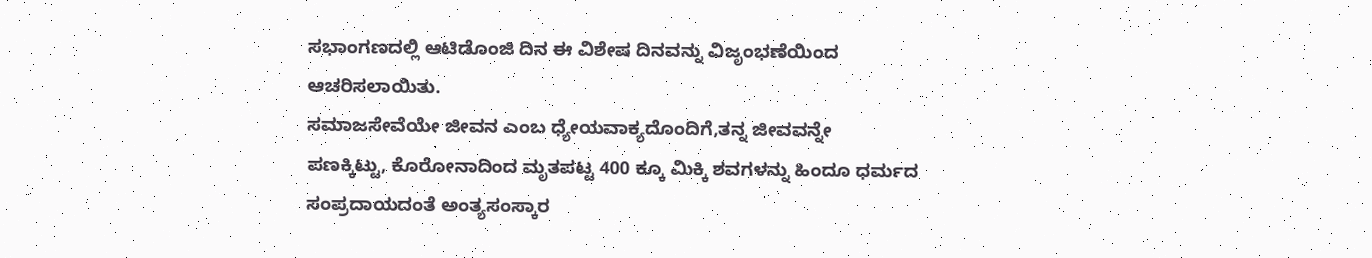ಸಭಾಂಗಣದಲ್ಲಿ ಆಟಿಡೊಂಜಿ ದಿನ ಈ ವಿಶೇಷ ದಿನವನ್ನು ವಿಜೃಂಭಣೆಯಿಂದ ಆಚರಿಸಲಾಯಿತು.
ಸಮಾಜಸೇವೆಯೇ ಜೀವನ ಎಂಬ ಧ್ಯೇಯವಾಕ್ಯದೊಂದಿಗೆ,ತನ್ನ ಜೀವವನ್ನೇ
ಪಣಕ್ಕಿಟ್ಟು, ಕೊರೋನಾದಿಂದ ಮೃತಪಟ್ಟ 400 ಕ್ಕೂ ಮಿಕ್ಕಿ ಶವಗಳನ್ನು ಹಿಂದೂ ಧರ್ಮದ ಸಂಪ್ರದಾಯದಂತೆ ಅಂತ್ಯಸಂಸ್ಕಾರ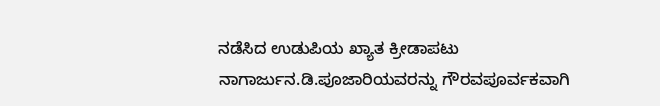ನಡೆಸಿದ ಉಡುಪಿಯ ಖ್ಯಾತ ಕ್ರೀಡಾಪಟು ನಾಗಾರ್ಜುನ.ಡಿ.ಪೂಜಾರಿಯವರನ್ನು ಗೌರವಪೂರ್ವಕವಾಗಿ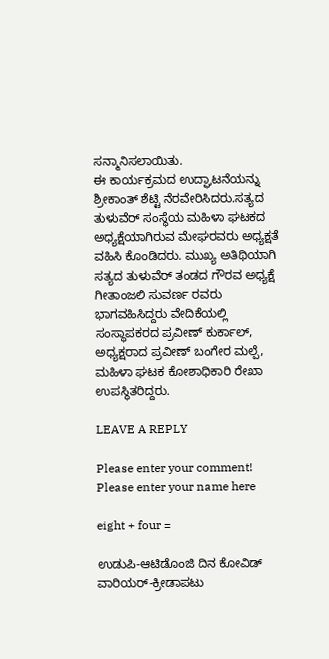ಸನ್ಮಾನಿಸಲಾಯಿತು.
ಈ ಕಾರ್ಯಕ್ರಮದ ಉದ್ಘಾಟನೆಯನ್ನು ಶ್ರೀಕಾಂತ್ ಶೆಟ್ಟಿ ನೆರವೇರಿಸಿದರು.ಸತ್ಯದ ತುಳುವೆರ್ ಸಂಸ್ಥೆಯ ಮಹಿಳಾ ಘಟಕದ ಅಧ್ಯಕ್ಷೆಯಾಗಿರುವ ಮೇಘರವರು ಅಧ್ಯಕ್ಷತೆ ವಹಿಸಿ ಕೊಂಡಿದರು. ಮುಖ್ಯ ಅತಿಥಿಯಾಗಿ ಸತ್ಯದ ತುಳುವೆರ್ ತಂಡದ ಗೌರವ ಅಧ್ಯಕ್ಷೆ ಗೀತಾಂಜಲಿ ಸುವರ್ಣ ರವರು ಭಾಗವಹಿಸಿದ್ದರು ವೇದಿಕೆಯಲ್ಲಿ ಸಂಸ್ಥಾಪಕರದ ಪ್ರವೀಣ್ ಕುರ್ಕಾಲ್, ಅಧ್ಯಕ್ಷರಾದ ಪ್ರವೀಣ್ ಬಂಗೇರ ಮಲ್ಪೆ, ಮಹಿಳಾ ಘಟಕ ಕೋಶಾಧಿಕಾರಿ ರೇಖಾ ಉಪಸ್ಥಿತರಿದ್ದರು.

LEAVE A REPLY

Please enter your comment!
Please enter your name here

eight + four =

ಉಡುಪಿ-ಆಟಿಡೊಂಜಿ ದಿನ ಕೋವಿಡ್ ವಾರಿಯರ್-ಕ್ರೀಡಾಪಟು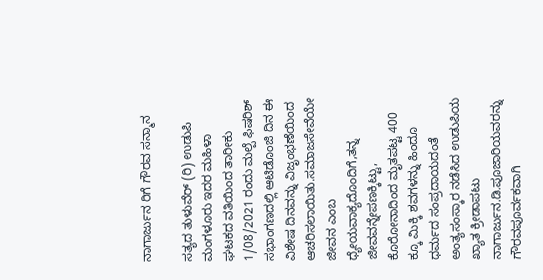ನಾಗಾರ್ಜುನ ರಿಗೆ ಗೌರವ ಸನ್ಮಾನ

ಸತ್ಯದ ತುಳುವೆರ್ (ರಿ) ಉಡುಪಿ ಮಂಗಳೂರು ಇದರ ಮಹಿಳಾ ಘಟಕದ ವತಿಯಿಂದ ತಾರೀಕು 1/08/2021 ರಂದು ಮಲ್ಪೆ ಫಿಷರಿಶ್ ಸಭಾಂಗಣದಲ್ಲಿ ಆಟಿಡೊಂಜಿ ದಿನ ಈ ವಿಶೇಷ ದಿನವನ್ನು ವಿಜೃಂಭಣೆಯಿಂದ ಆಚರಿಸಲಾಯಿತು.ಸಮಾಜಸೇವೆಯೇ ಜೀವನ ಎಂಬ ಧ್ಯೇಯವಾಕ್ಯದೊಂದಿಗೆ,ತನ್ನ ಜೀವವನ್ನೇಪಣಕ್ಕಿಟ್ಟು, ಕೊರೋನಾದಿಂದ ಮೃತಪಟ್ಟ 400 ಕ್ಕೂ ಮಿಕ್ಕಿ ಶವಗಳನ್ನು ಹಿಂದೂ ಧರ್ಮದ ಸಂಪ್ರದಾಯದಂತೆ ಅಂತ್ಯಸಂಸ್ಕಾರ ನಡೆಸಿದ ಉಡುಪಿಯ ಖ್ಯಾತ ಕ್ರೀಡಾಪಟು ನಾಗಾರ್ಜುನ.ಡಿ.ಪೂಜಾರಿಯವರನ್ನು ಗೌರವಪೂರ್ವಕವಾಗಿ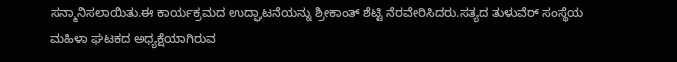ಸನ್ಮಾನಿಸಲಾಯಿತು.ಈ ಕಾರ್ಯಕ್ರಮದ ಉದ್ಘಾಟನೆಯನ್ನು ಶ್ರೀಕಾಂತ್ ಶೆಟ್ಟಿ ನೆರವೇರಿಸಿದರು.ಸತ್ಯದ ತುಳುವೆರ್ ಸಂಸ್ಥೆಯ ಮಹಿಳಾ ಘಟಕದ ಅಧ್ಯಕ್ಷೆಯಾಗಿರುವ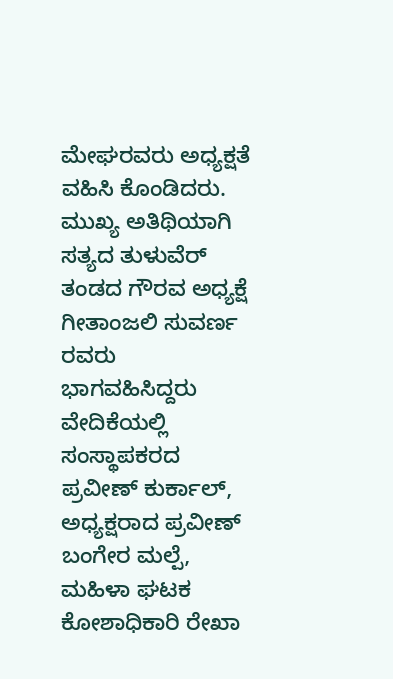ಮೇಘರವರು ಅಧ್ಯಕ್ಷತೆ ವಹಿಸಿ ಕೊಂಡಿದರು. ಮುಖ್ಯ ಅತಿಥಿಯಾಗಿ ಸತ್ಯದ ತುಳುವೆರ್ ತಂಡದ ಗೌರವ ಅಧ್ಯಕ್ಷೆ ಗೀತಾಂಜಲಿ ಸುವರ್ಣ ರವರು ಭಾಗವಹಿಸಿದ್ದರು ವೇದಿಕೆಯಲ್ಲಿ ಸಂಸ್ಥಾಪಕರದ ಪ್ರವೀಣ್ ಕುರ್ಕಾಲ್, ಅಧ್ಯಕ್ಷರಾದ ಪ್ರವೀಣ್ ಬಂಗೇರ ಮಲ್ಪೆ, ಮಹಿಳಾ ಘಟಕ ಕೋಶಾಧಿಕಾರಿ ರೇಖಾ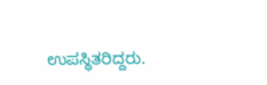ಉಪಸ್ಥಿತರಿದ್ದರು.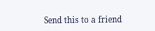Send this to a friend